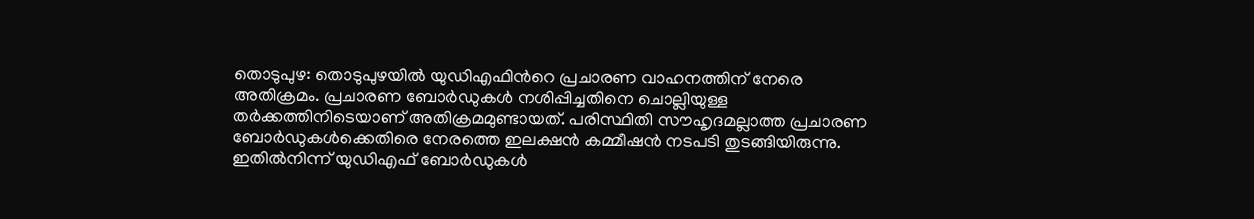തൊടുപുഴ: തൊടുപുഴയിൽ യുഡിഎഫിന്‍റെ പ്രചാരണ വാഹനത്തിന് നേരെ അതിക്രമം. പ്രചാരണ ബോർഡുകൾ നശിപ്പിച്ചതിനെ ചൊല്ലിയുള്ള തർക്കത്തിനിടെയാണ് അതിക്രമമുണ്ടായത്. പരിസ്ഥിതി സൗഹൃദമല്ലാത്ത പ്രചാരണ ബോർഡുകൾക്കെതിരെ നേരത്തെ ഇലക്ഷൻ കമ്മീഷൻ നടപടി തുടങ്ങിയിരുന്നു. ഇതിൽനിന്ന് യുഡിഎഫ് ബോർഡുകൾ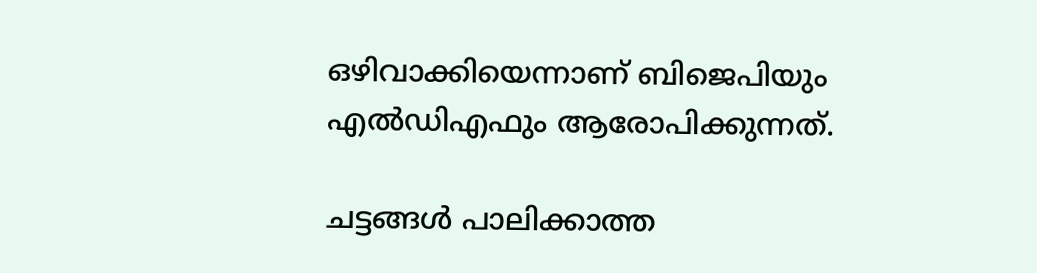ഒഴിവാക്കിയെന്നാണ് ബിജെപിയും എൽഡിഎഫും ആരോപിക്കുന്നത്.

ചട്ടങ്ങൾ പാലിക്കാത്ത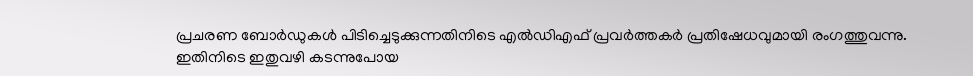പ്രചരണ ബോർഡുകൾ പിടിച്ചെടുക്കുന്നതിനിടെ എൽഡിഎഫ് പ്രവർത്തകർ പ്രതിഷേധവുമായി രംഗത്തുവന്നു. ഇതിനിടെ ഇതുവഴി കടന്നുപോയ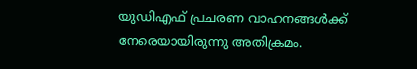യുഡിഎഫ് പ്രചരണ വാഹനങ്ങൾക്ക് നേരെയായിരുന്നു അതിക്രമം.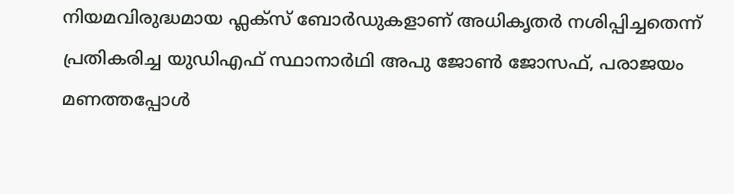നിയമവിരുദ്ധമായ ഫ്ലക്സ് ബോർഡുകളാണ് അധികൃതർ നശിപ്പിച്ചതെന്ന് പ്രതികരിച്ച യുഡിഎഫ് സ്ഥാനാർഥി അപു ജോൺ ജോസഫ്, പരാജയം മണത്തപ്പോൾ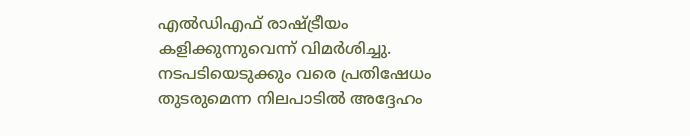എൽഡിഎഫ് രാഷ്ട്രീയം കളിക്കുന്നുവെന്ന് വിമർശിച്ചു. നടപടിയെടുക്കും വരെ പ്രതിഷേധം തുടരുമെന്ന നിലപാടിൽ അദ്ദേഹം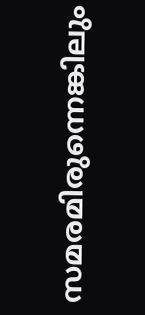സമരമിരുന്നെങ്കിലും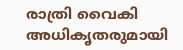രാത്രി വൈകി അധികൃതരുമായി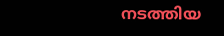നടത്തിയ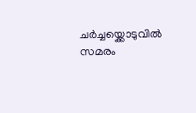ചർച്ചയ്ക്കൊടുവിൽ സമരം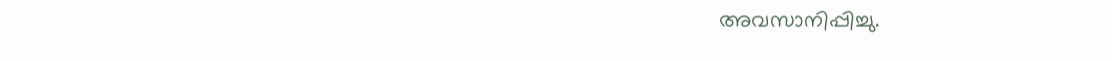അവസാനിപ്പിച്ചു.